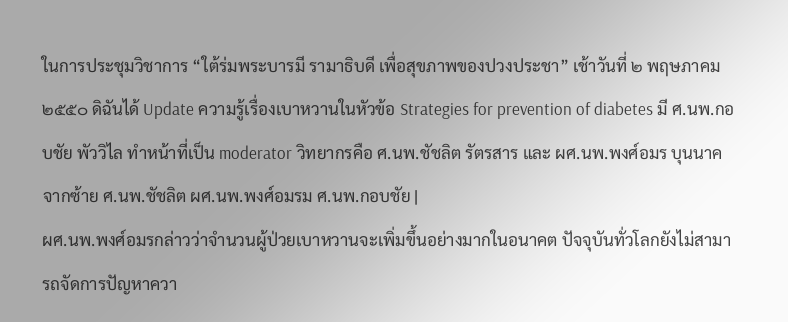ในการประชุมวิชาการ “ใต้ร่มพระบารมี รามาธิบดี เพื่อสุขภาพของปวงประชา” เช้าวันที่ ๒ พฤษภาคม ๒๕๕๐ ดิฉันได้ Update ความรู้เรื่องเบาหวานในหัวข้อ Strategies for prevention of diabetes มี ศ.นพ.กอบชัย พัววิไล ทำหน้าที่เป็น moderator วิทยากรคือ ศ.นพ.ชัชลิต รัตรสาร และ ผศ.นพ.พงศ์อมร บุนนาค
จากซ้าย ศ.นพ.ชัชลิต ผศ.นพ.พงศ์อมรม ศ.นพ.กอบชัย |
ผศ.นพ.พงศ์อมรกล่าวว่าจำนวนผู้ป่วยเบาหวานจะเพิ่มขึ้นอย่างมากในอนาคต ปัจจุบันทั่วโลกยังไม่สามารถจัดการปัญหาควา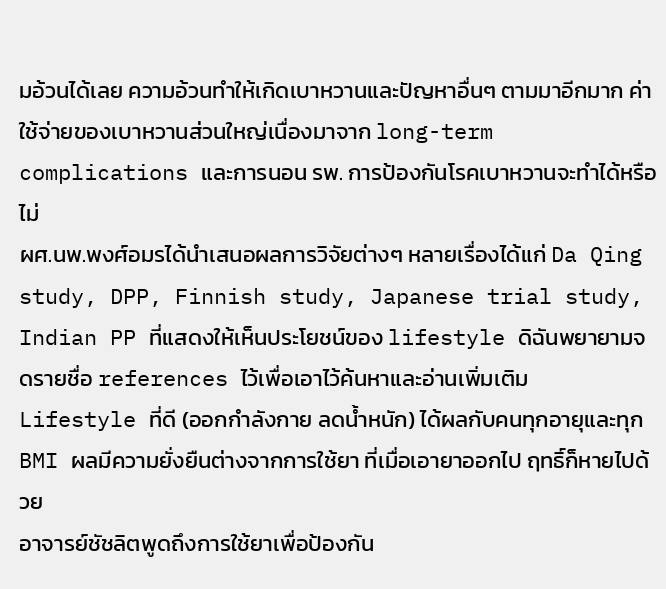มอ้วนได้เลย ความอ้วนทำให้เกิดเบาหวานและปัญหาอื่นๆ ตามมาอีกมาก ค่าใช้จ่ายของเบาหวานส่วนใหญ่เนื่องมาจาก long-term complications และการนอน รพ. การป้องกันโรคเบาหวานจะทำได้หรือไม่
ผศ.นพ.พงศ์อมรได้นำเสนอผลการวิจัยต่างๆ หลายเรื่องได้แก่ Da Qing study, DPP, Finnish study, Japanese trial study, Indian PP ที่แสดงให้เห็นประโยชน์ของ lifestyle ดิฉันพยายามจดรายชื่อ references ไว้เพื่อเอาไว้ค้นหาและอ่านเพิ่มเติม
Lifestyle ที่ดี (ออกกำลังกาย ลดน้ำหนัก) ได้ผลกับคนทุกอายุและทุก BMI ผลมีความยั่งยืนต่างจากการใช้ยา ที่เมื่อเอายาออกไป ฤทธิ์ก็หายไปด้วย
อาจารย์ชัชลิตพูดถึงการใช้ยาเพื่อป้องกัน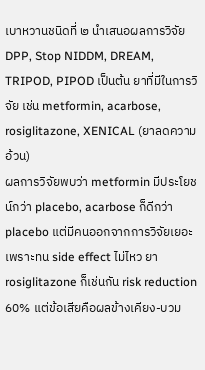เบาหวานชนิดที่ ๒ นำเสนอผลการวิจัย DPP, Stop NIDDM, DREAM, TRIPOD, PIPOD เป็นต้น ยาที่มีในการวิจัย เช่น metformin, acarbose, rosiglitazone, XENICAL (ยาลดความอ้วน)
ผลการวิจัยพบว่า metformin มีประโยชน์กว่า placebo, acarbose ก็ดีกว่า placebo แต่มีคนออกจากการวิจัยเยอะเพราะทน side effect ไม่ไหว ยา rosiglitazone ก็เช่นกัน risk reduction 60% แต่ข้อเสียคือผลข้างเคียง-บวม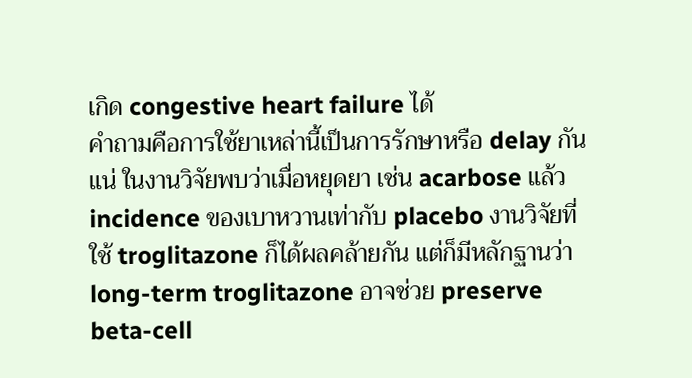เกิด congestive heart failure ได้
คำถามคือการใช้ยาเหล่านี้เป็นการรักษาหรือ delay กันแน่ ในงานวิจัยพบว่าเมื่อหยุดยา เช่น acarbose แล้ว incidence ของเบาหวานเท่ากับ placebo งานวิจัยที่ใช้ troglitazone ก็ได้ผลคล้ายกัน แต่ก็มีหลักฐานว่า long-term troglitazone อาจช่วย preserve beta-cell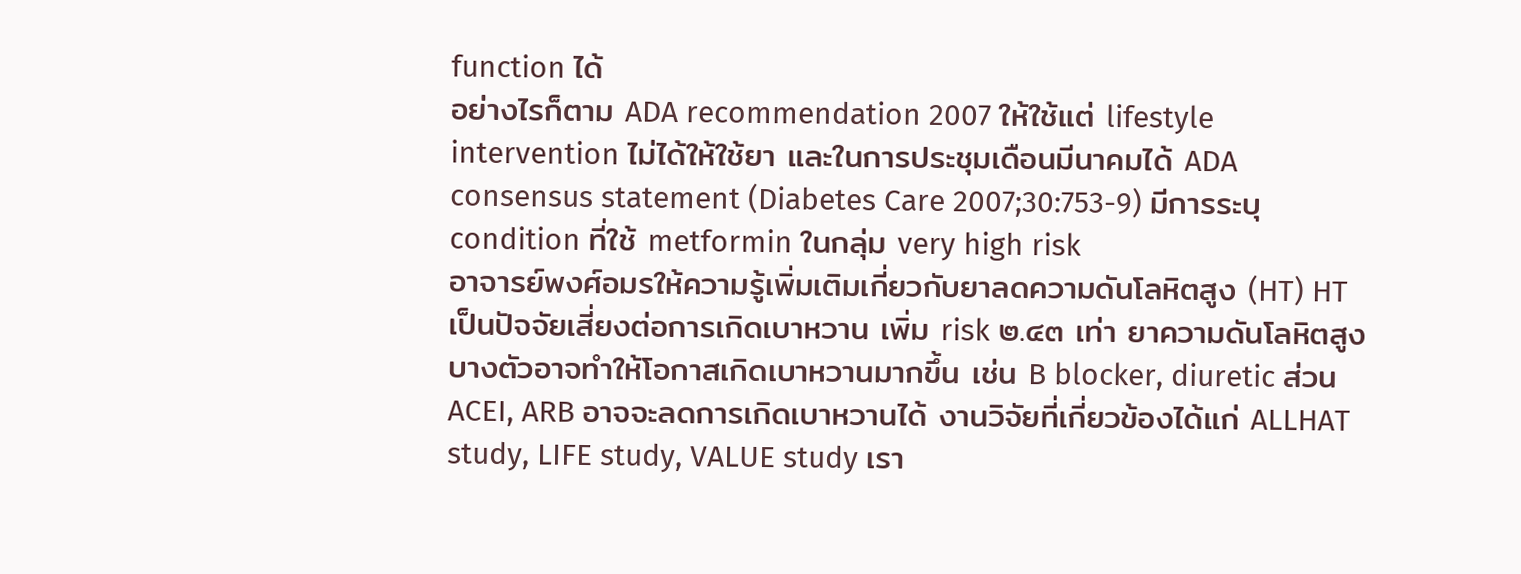function ได้
อย่างไรก็ตาม ADA recommendation 2007 ให้ใช้แต่ lifestyle intervention ไม่ได้ให้ใช้ยา และในการประชุมเดือนมีนาคมได้ ADA consensus statement (Diabetes Care 2007;30:753-9) มีการระบุ condition ที่ใช้ metformin ในกลุ่ม very high risk
อาจารย์พงศ์อมรให้ความรู้เพิ่มเติมเกี่ยวกับยาลดความดันโลหิตสูง (HT) HT เป็นปัจจัยเสี่ยงต่อการเกิดเบาหวาน เพิ่ม risk ๒.๔๓ เท่า ยาความดันโลหิตสูงบางตัวอาจทำให้โอกาสเกิดเบาหวานมากขึ้น เช่น B blocker, diuretic ส่วน ACEI, ARB อาจจะลดการเกิดเบาหวานได้ งานวิจัยที่เกี่ยวข้องได้แก่ ALLHAT study, LIFE study, VALUE study เรา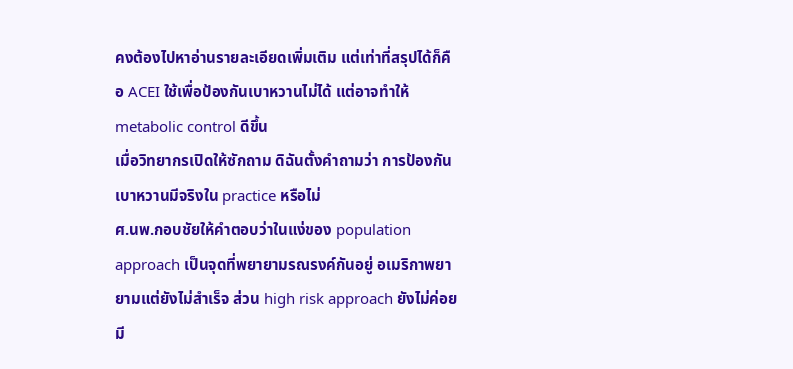คงต้องไปหาอ่านรายละเอียดเพิ่มเติม แต่เท่าที่สรุปได้ก็คือ ACEI ใช้เพื่อป้องกันเบาหวานไม่ได้ แต่อาจทำให้ metabolic control ดีขึ้น
เมื่อวิทยากรเปิดให้ซักถาม ดิฉันตั้งคำถามว่า การป้องกันเบาหวานมีจริงใน practice หรือไม่
ศ.นพ.กอบชัยให้คำตอบว่าในแง่ของ population approach เป็นจุดที่พยายามรณรงค์กันอยู่ อเมริกาพยายามแต่ยังไม่สำเร็จ ส่วน high risk approach ยังไม่ค่อยมี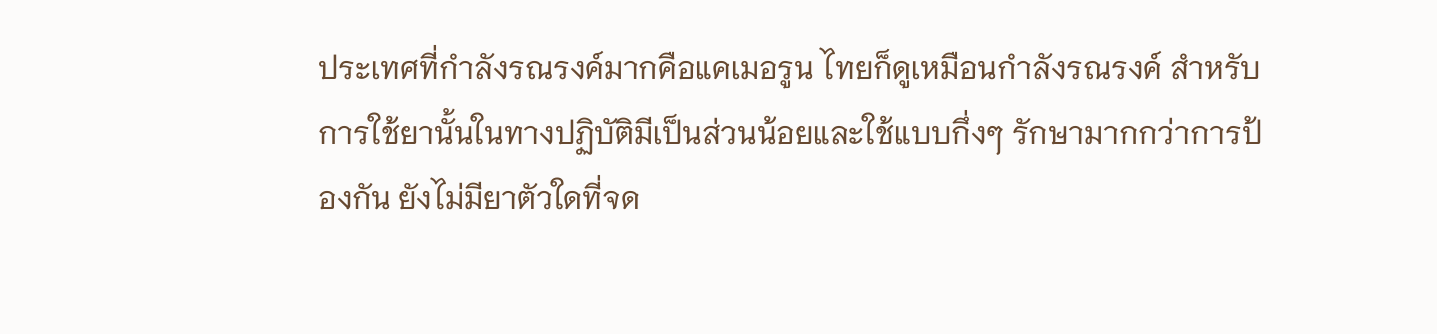ประเทศที่กำลังรณรงค์มากคือแคเมอรูน ไทยก็ดูเหมือนกำลังรณรงค์ สำหรับการใช้ยานั้นในทางปฏิบัติมีเป็นส่วนน้อยและใช้แบบกึ่งๆ รักษามากกว่าการป้องกัน ยังไม่มียาตัวใดที่จด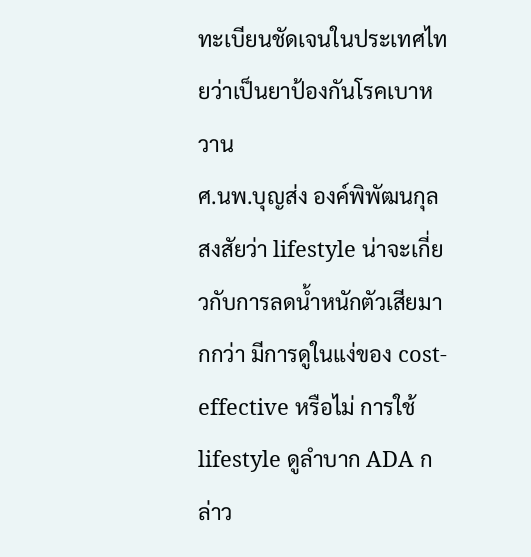ทะเบียนชัดเจนในประเทศไทยว่าเป็นยาป้องกันโรคเบาหวาน
ศ.นพ.บุญส่ง องค์พิพัฒนกุล สงสัยว่า lifestyle น่าจะเกี่ยวกับการลดน้ำหนักตัวเสียมากกว่า มีการดูในแง่ของ cost-effective หรือไม่ การใช้ lifestyle ดูลำบาก ADA กล่าว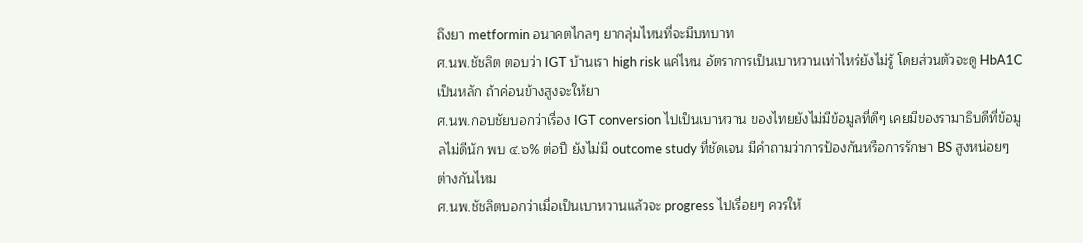ถึงยา metformin อนาคตไกลๆ ยากลุ่มไหนที่จะมีบทบาท
ศ.นพ.ชัชลิต ตอบว่า IGT บ้านเรา high risk แค่ไหน อัตราการเป็นเบาหวานเท่าไหร่ยังไม่รู้ โดยส่วนตัวจะดู HbA1C เป็นหลัก ถ้าค่อนข้างสูงจะให้ยา
ศ.นพ.กอบชัยบอกว่าเรื่อง IGT conversion ไปเป็นเบาหวาน ของไทยยังไม่มีข้อมูลที่ดีๆ เคยมีของรามาธิบดีที่ข้อมูลไม่ดีนัก พบ ๔.๖% ต่อปี ยังไม่มี outcome study ที่ชัดเจน มีคำถามว่าการป้องกันหรือการรักษา BS สูงหน่อยๆ ต่างกันไหม
ศ.นพ.ชัชลิตบอกว่าเมื่อเป็นเบาหวานแล้วจะ progress ไปเรื่อยๆ ควรให้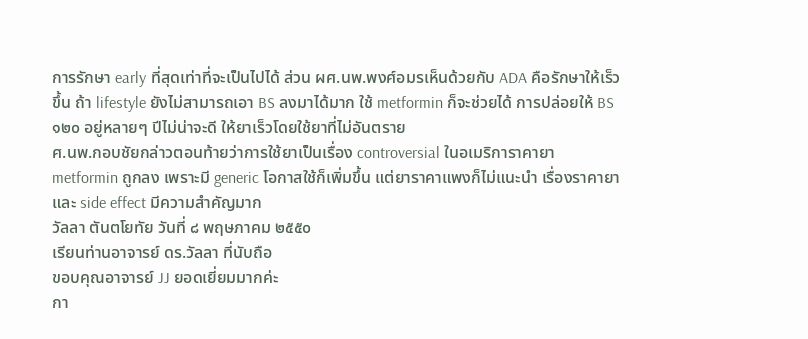การรักษา early ที่สุดเท่าที่จะเป็นไปได้ ส่วน ผศ.นพ.พงศ์อมรเห็นด้วยกับ ADA คือรักษาให้เร็วขึ้น ถ้า lifestyle ยังไม่สามารถเอา BS ลงมาได้มาก ใช้ metformin ก็จะช่วยได้ การปล่อยให้ BS ๑๒๐ อยู่หลายๆ ปีไม่น่าจะดี ให้ยาเร็วโดยใช้ยาที่ไม่อันตราย
ศ.นพ.กอบชัยกล่าวตอนท้ายว่าการใช้ยาเป็นเรื่อง controversial ในอเมริการาคายา metformin ถูกลง เพราะมี generic โอกาสใช้ก็เพิ่มขึ้น แต่ยาราคาแพงก็ไม่แนะนำ เรื่องราคายาและ side effect มีความสำคัญมาก
วัลลา ตันตโยทัย วันที่ ๘ พฤษภาคม ๒๕๕๐
เรียนท่านอาจารย์ ดร.วัลลา ที่นับถือ
ขอบคุณอาจารย์ JJ ยอดเยี่ยมมากค่ะ
กา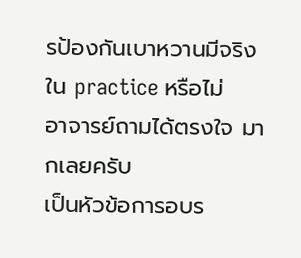รป้องกันเบาหวานมีจริงใน practice หรือไม่
อาจารย์ถามได้ตรงใจ มากเลยครับ
เป็นหัวข้อการอบร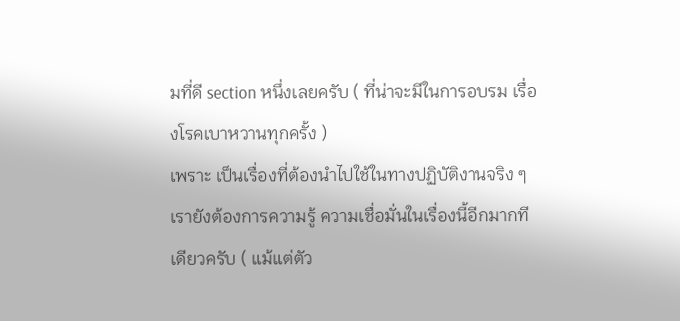มที่ดี section หนึ่งเลยครับ ( ที่น่าจะมีในการอบรม เรื่องโรคเบาหวานทุกครั้ง )
เพราะ เป็นเรื่องที่ต้องนำไปใช้ในทางปฏิบัติงานจริง ๆ เรายังต้องการความรู้ ความเชื่อมั่นในเรื่องนี้อีกมากทีเดียวครับ ( แม้แต่ตัว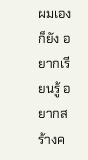ผมเองก็ยัง อยากเรียนรู้ อยากสร้างค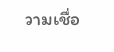วามเชื่อ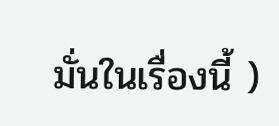มั่นในเรื่องนี้ )